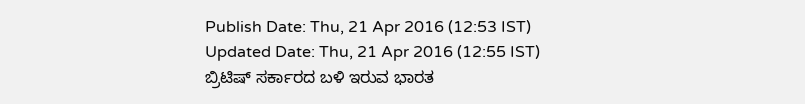Publish Date: Thu, 21 Apr 2016 (12:53 IST)
Updated Date: Thu, 21 Apr 2016 (12:55 IST)
ಬ್ರಿಟಿಷ್ ಸರ್ಕಾರದ ಬಳಿ ಇರುವ ಭಾರತ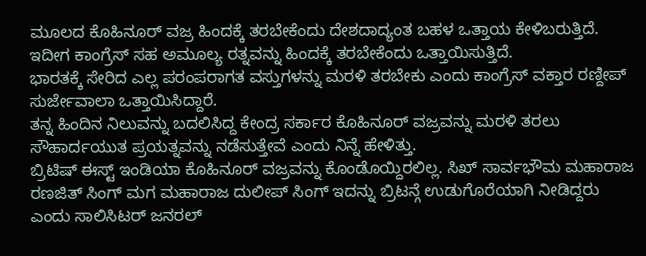ಮೂಲದ ಕೊಹಿನೂರ್ ವಜ್ರ ಹಿಂದಕ್ಕೆ ತರಬೇಕೆಂದು ದೇಶದಾದ್ಯಂತ ಬಹಳ ಒತ್ತಾಯ ಕೇಳಿಬರುತ್ತಿದೆ. ಇದೀಗ ಕಾಂಗ್ರೆಸ್ ಸಹ ಅಮೂಲ್ಯ ರತ್ನವನ್ನು ಹಿಂದಕ್ಕೆ ತರಬೇಕೆಂದು ಒತ್ತಾಯಿಸುತ್ತಿದೆ.
ಭಾರತಕ್ಕೆ ಸೇರಿದ ಎಲ್ಲ ಪರಂಪರಾಗತ ವಸ್ತುಗಳನ್ನು ಮರಳಿ ತರಬೇಕು ಎಂದು ಕಾಂಗ್ರೆಸ್ ವಕ್ತಾರ ರಣ್ದೀಪ್ ಸುರ್ಜೇವಾಲಾ ಒತ್ತಾಯಿಸಿದ್ದಾರೆ.
ತನ್ನ ಹಿಂದಿನ ನಿಲುವನ್ನು ಬದಲಿಸಿದ್ದ ಕೇಂದ್ರ ಸರ್ಕಾರ ಕೊಹಿನೂರ್ ವಜ್ರವನ್ನು ಮರಳಿ ತರಲು ಸೌಹಾರ್ದಯುತ ಪ್ರಯತ್ನವನ್ನು ನಡೆಸುತ್ತೇವೆ ಎಂದು ನಿನ್ನೆ ಹೇಳಿತ್ತು.
ಬ್ರಿಟಿಷ್ ಈಸ್ಟ್ ಇಂಡಿಯಾ ಕೊಹಿನೂರ್ ವಜ್ರವನ್ನು ಕೊಂಡೊಯ್ದಿರಲಿಲ್ಲ. ಸಿಖ್ ಸಾರ್ವಭೌಮ ಮಹಾರಾಜ ರಣಜಿತ್ ಸಿಂಗ್ ಮಗ ಮಹಾರಾಜ ದುಲೀಪ್ ಸಿಂಗ್ ಇದನ್ನು ಬ್ರಿಟನ್ಗೆ ಉಡುಗೊರೆಯಾಗಿ ನೀಡಿದ್ದರು ಎಂದು ಸಾಲಿಸಿಟರ್ ಜನರಲ್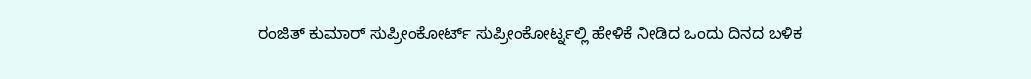ರಂಜಿತ್ ಕುಮಾರ್ ಸುಪ್ರೀಂಕೋರ್ಟ್ ಸುಪ್ರೀಂಕೋರ್ಟ್ನಲ್ಲಿ ಹೇಳಿಕೆ ನೀಡಿದ ಒಂದು ದಿನದ ಬಳಿಕ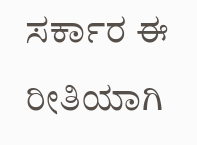ಸರ್ಕಾರ ಈ ರೀತಿಯಾಗಿ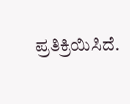ಪ್ರತಿಕ್ರಿಯಿಸಿದೆ.